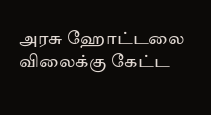அரசு ஹோட்டலை விலைக்கு கேட்ட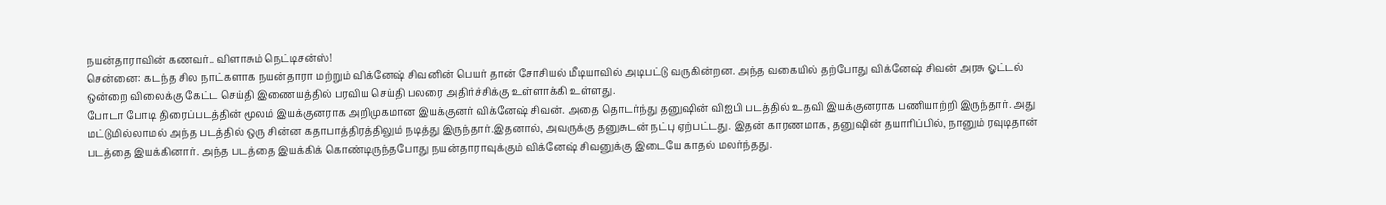நயன்தாராவின் கணவர்.. விளாசும் நெட்டிசன்ஸ்!
சென்னை: கடந்த சில நாட்களாக நயன்தாரா மற்றும் விக்னேஷ் சிவனின் பெயர் தான் சோசியல் மீடியாவில் அடிபட்டு வருகின்றன. அந்த வகையில் தற்போது விக்னேஷ் சிவன் அரசு ஓட்டல் ஒன்றை விலைக்கு கேட்ட செய்தி இணையத்தில் பரவிய செய்தி பலரை அதிர்ச்சிக்கு உள்ளாக்கி உள்ளது.
போடா போடி திரைப்படத்தின் மூலம் இயக்குனராக அறிமுகமான இயக்குனர் விக்னேஷ் சிவன். அதை தொடர்ந்து தனுஷின் விஐபி படத்தில் உதவி இயக்குனராக பணியாற்றி இருந்தார். அது மட்டுமில்லாமல் அந்த படத்தில் ஒரு சின்ன கதாபாத்திரத்திலும் நடித்து இருந்தார்.இதனால், அவருக்கு தனுசுடன் நட்பு ஏற்பட்டது. இதன் காரணமாக, தனுஷின் தயாரிப்பில், நானும் ரவுடிதான் படத்தை இயக்கினார். அந்த படத்தை இயக்கிக் கொண்டிருந்தபோது நயன்தாராவுக்கும் விக்னேஷ் சிவனுக்கு இடையே காதல் மலர்ந்தது.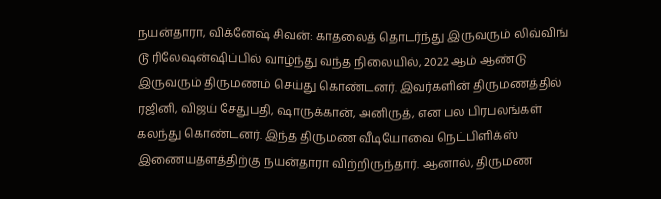நயன்தாரா, விக்னேஷ் சிவன்: காதலைத் தொடர்ந்து இருவரும் லிவ்விங் டூ ரிலேஷன்ஷிப்பில் வாழ்ந்து வந்த நிலையில், 2022 ஆம் ஆண்டு இருவரும் திருமணம் செய்து கொண்டனர். இவர்களின் திருமணத்தில் ரஜினி, விஜய் சேதுபதி, ஷாருக்கான், அனிருத், என பல பிரபலங்கள் கலந்து கொண்டனர். இந்த திருமண வீடியோவை நெட்பிளிக்ஸ் இணையதளத்திற்கு நயன்தாரா விற்றிருந்தார். ஆனால், திருமண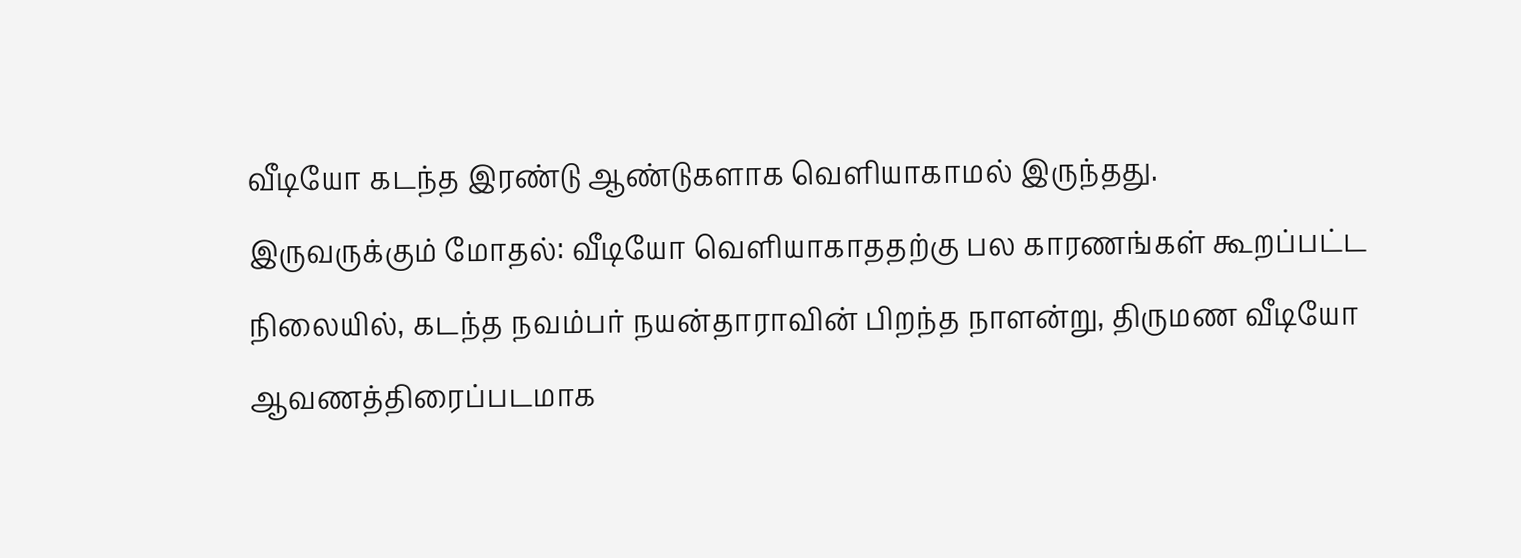வீடியோ கடந்த இரண்டு ஆண்டுகளாக வெளியாகாமல் இருந்தது.
இருவருக்கும் மோதல்: வீடியோ வெளியாகாததற்கு பல காரணங்கள் கூறப்பட்ட நிலையில், கடந்த நவம்பர் நயன்தாராவின் பிறந்த நாளன்று, திருமண வீடியோ ஆவணத்திரைப்படமாக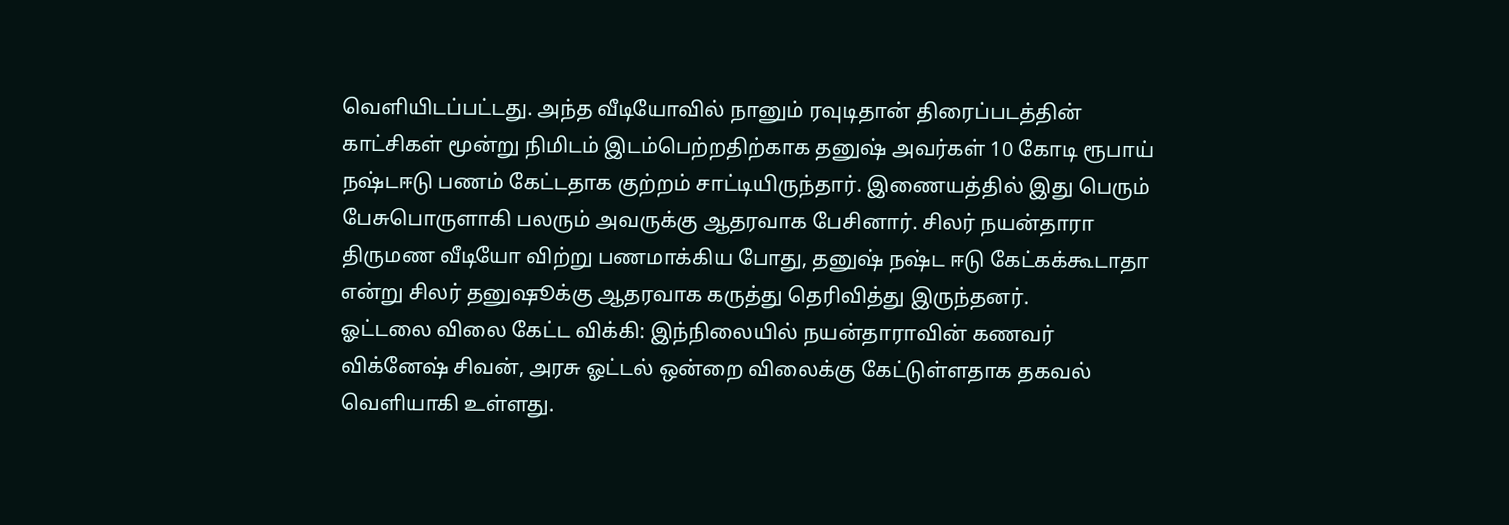வெளியிடப்பட்டது. அந்த வீடியோவில் நானும் ரவுடிதான் திரைப்படத்தின் காட்சிகள் மூன்று நிமிடம் இடம்பெற்றதிற்காக தனுஷ் அவர்கள் 10 கோடி ரூபாய் நஷ்டஈடு பணம் கேட்டதாக குற்றம் சாட்டியிருந்தார். இணையத்தில் இது பெரும் பேசுபொருளாகி பலரும் அவருக்கு ஆதரவாக பேசினார். சிலர் நயன்தாரா திருமண வீடியோ விற்று பணமாக்கிய போது, தனுஷ் நஷ்ட ஈடு கேட்கக்கூடாதா என்று சிலர் தனுஷூக்கு ஆதரவாக கருத்து தெரிவித்து இருந்தனர்.
ஓட்டலை விலை கேட்ட விக்கி: இந்நிலையில் நயன்தாராவின் கணவர் விக்னேஷ் சிவன், அரசு ஓட்டல் ஒன்றை விலைக்கு கேட்டுள்ளதாக தகவல் வெளியாகி உள்ளது.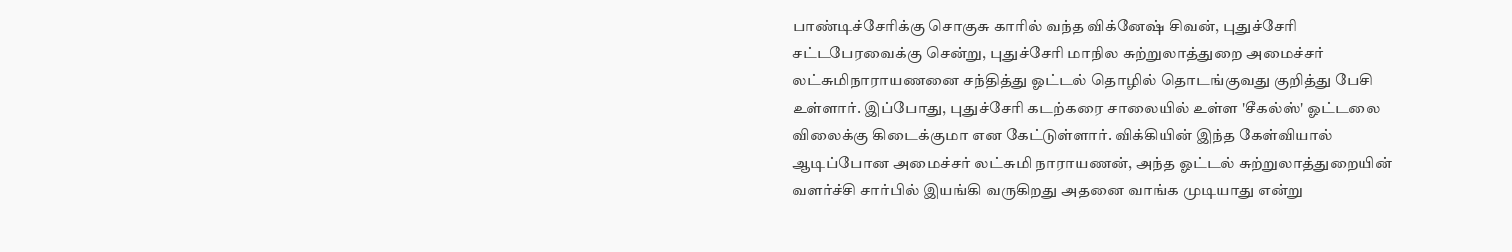பாண்டிச்சேரிக்கு சொகுசு காரில் வந்த விக்னேஷ் சிவன், புதுச்சேரி சட்டபேரவைக்கு சென்று, புதுச்சேரி மாநில சுற்றுலாத்துறை அமைச்சர் லட்சுமிநாராயணனை சந்தித்து ஓட்டல் தொழில் தொடங்குவது குறித்து பேசி உள்ளார். இப்போது, புதுச்சேரி கடற்கரை சாலையில் உள்ள 'சீகல்ஸ்' ஓட்டலை விலைக்கு கிடைக்குமா என கேட்டுள்ளார். விக்கியின் இந்த கேள்வியால் ஆடிப்போன அமைச்சர் லட்சுமி நாராயணன், அந்த ஓட்டல் சுற்றுலாத்துறையின் வளர்ச்சி சார்பில் இயங்கி வருகிறது அதனை வாங்க முடியாது என்று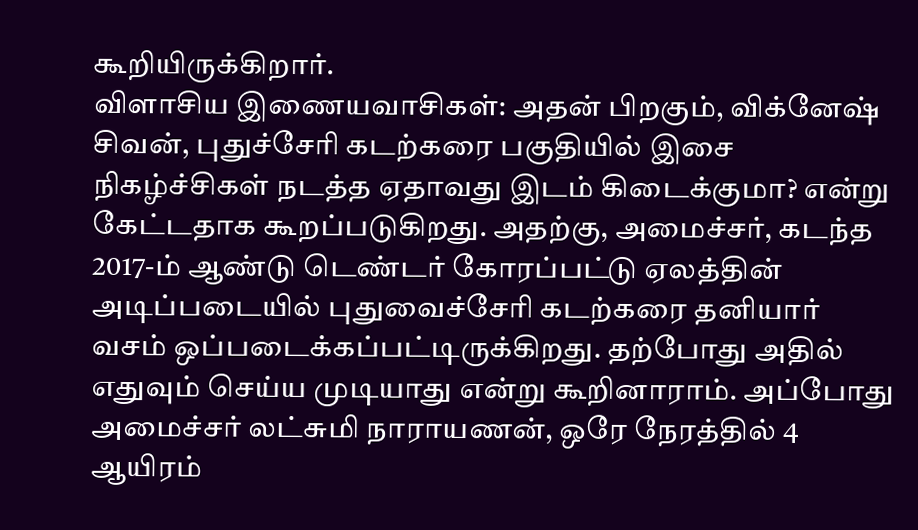கூறியிருக்கிறார்.
விளாசிய இணையவாசிகள்: அதன் பிறகும், விக்னேஷ் சிவன், புதுச்சேரி கடற்கரை பகுதியில் இசை நிகழ்ச்சிகள் நடத்த ஏதாவது இடம் கிடைக்குமா? என்று கேட்டதாக கூறப்படுகிறது. அதற்கு, அமைச்சர், கடந்த 2017-ம் ஆண்டு டெண்டர் கோரப்பட்டு ஏலத்தின் அடிப்படையில் புதுவைச்சேரி கடற்கரை தனியார் வசம் ஒப்படைக்கப்பட்டிருக்கிறது. தற்போது அதில் எதுவும் செய்ய முடியாது என்று கூறினாராம். அப்போது அமைச்சர் லட்சுமி நாராயணன், ஒரே நேரத்தில் 4 ஆயிரம்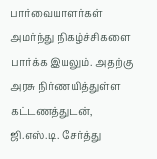பார்வையாளர்கள் அமர்ந்து நிகழ்ச்சிகளை பார்க்க இயலும். அதற்கு அரசு நிர்ணயித்துள்ள கட்டணத்துடன், ஜி.எஸ்.டி. சேர்த்து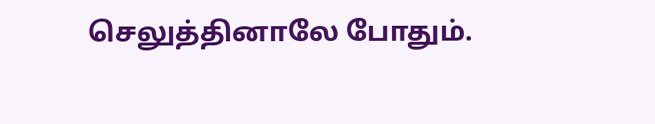செலுத்தினாலே போதும்.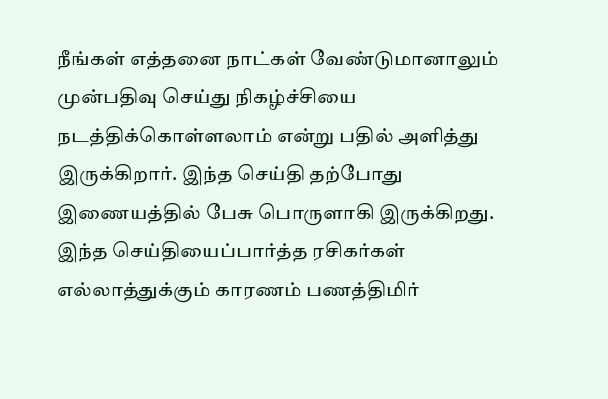நீங்கள் எத்தனை நாட்கள் வேண்டுமானாலும் முன்பதிவு செய்து நிகழ்ச்சியை நடத்திக்கொள்ளலாம் என்று பதில் அளித்து இருக்கிறார். இந்த செய்தி தற்போது இணையத்தில் பேசு பொருளாகி இருக்கிறது. இந்த செய்தியைப்பார்த்த ரசிகர்கள் எல்லாத்துக்கும் காரணம் பணத்திமிர்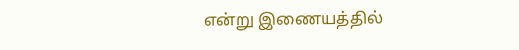என்று இணையத்தில்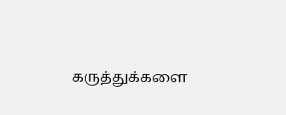கருத்துக்களை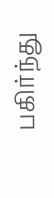பகிர்ந்து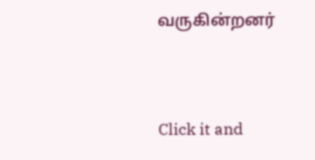வருகின்றனர்


Click it and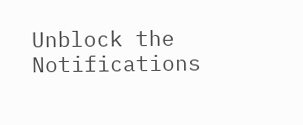Unblock the Notifications